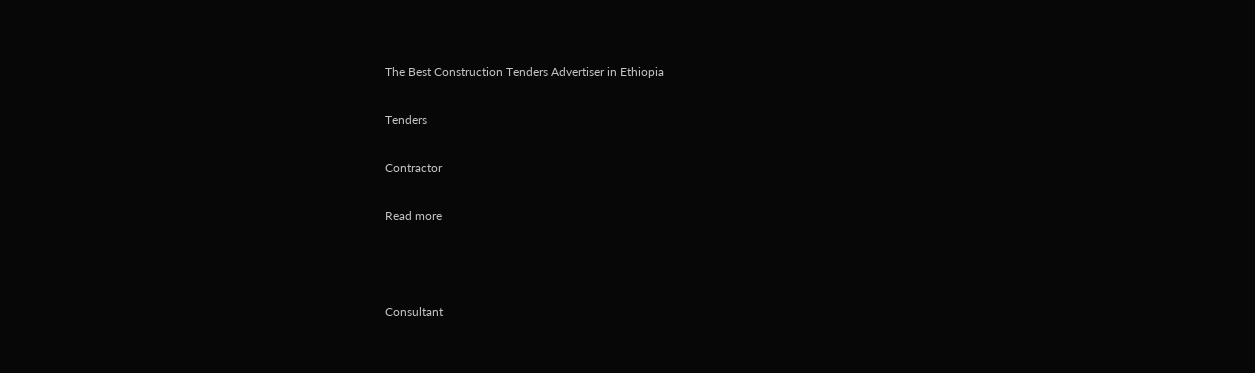The Best Construction Tenders Advertiser in Ethiopia

Tenders

Contractor

Read more



Consultant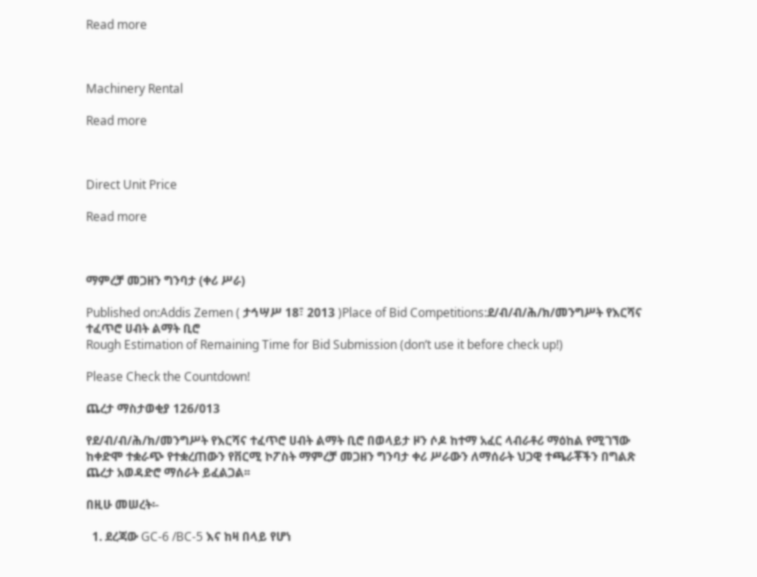Read more



Machinery Rental

Read more



Direct Unit Price

Read more



ማምረቻ መጋዘን ግንባታ (ቀሪ ሥራ)

Published on:Addis Zemen ( ታኅሣሥ 18፣ 2013 )Place of Bid Competitions:ደ/ብ/ብ/ሕ/ክ/መንግሥት የእርሻና ተፈጥሮ ሀብት ልማት ቢሮ
Rough Estimation of Remaining Time for Bid Submission (don’t use it before check up!)

Please Check the Countdown!

ጨረታ ማስታወቂያ 126/013

የደ/ብ/ብ/ሕ/ክ/መንግሥት የእርሻና ተፈጥሮ ሀብት ልማት ቢሮ በወላይታ ዞን ሶዶ ከተማ አፈር ላብራቶሪ ማዕከል የሚገኘው ከቀድሞ ተቋራጭ የተቋረጠውን የቨርሚ ኮፖስት ማምረቻ መጋዘን ግንባታ ቀሪ ሥራውን ለማሰራት ህጋዊ ተጫራቾችን በግልጽ ጨረታ አወዳድሮ ማሰራት ይፈልጋል፡፡

በዚሁ መሠረት፡-

  1. ደረጃው GC-6 /BC-5 እና ከዛ በላይ የሆነ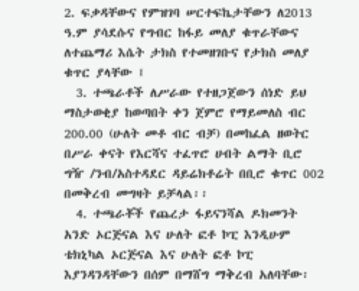2. ፍቃዳቸውና የምዝገባ ሠርተፍኬታቸውን ለ2013 ዓ.ም ያሳደሱና የግብር ከፋይ መለያ ቁጥራቸውና ለተጨማሪ እሴት ታክስ የተመዘገቡና የታክስ መለያ ቁጥር ያላቸው ፤
  3. ተጫራቶች ለሥራው የተዘጋጀውን ሰነድ ይህ ማስታወቂያ ከወጣበት ቀን ጀምሮ የማይመለስ ብር 200.00 (ሁለት መቶ ብር ብቻ) በመከፈል ዘወትር በሥራ ቀናት የእርሻና ተፈጥሮ ሀብት ልማት ቢሮ ግዥ /ንብ/አስተዳደር ዳይሬክቶሬት በቢሮ ቁጥር 002 በመቅረብ መግዛት ይቻላል፡፡
  4. ተጫራቾች የጨረታ ፋይናንሻል ዶክመንት አንድ ኦርጅናል እና ሁለት ፎቶ ኮፒ እንዲሁም ቴክኒካል ኦርጅናል እና ሁለት ፎቶ ኮፒ እያንዳንዳቸውን በሰም በማሸግ ማቅረብ አለባቸው፡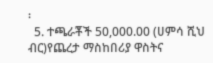፡
  5. ተጫራቾች 50,000.00 (ሀምሳ ሺህ ብር)የጨረታ ማስከበሪያ ዋስትና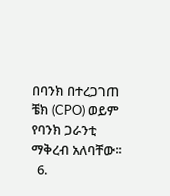በባንክ በተረጋገጠ ቼክ (CPO) ወይም የባንክ ጋራንቲ ማቅረብ አለባቸው፡፡
  6.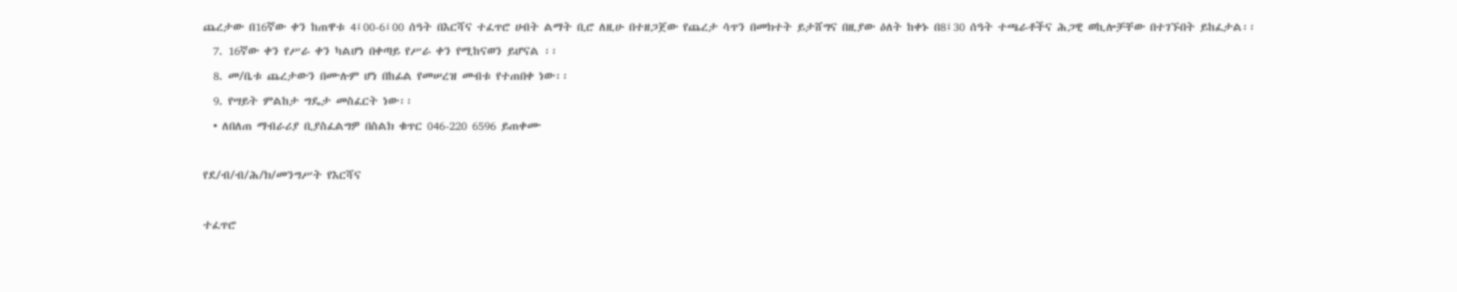ጨረታው በ16ኛው ቀን ከጠዋቱ 4፤00-6፤00 ሰዓት በእርሻና ተፈጥሮ ሀብት ልማት ቢሮ ለዚሁ በተዘጋጀው የጨረታ ሳጥን በመክተት ይታሸግና በዚያው ዕለት ከቀኑ በ8፤30 ሰዓት ተጫራቶችና ሕጋዊ ወኪሎቻቸው በተገኙበት ይከፈታል፡፡
  7. 16ኛው ቀን የሥራ ቀን ካልሆነ በቀጣይ የሥራ ቀን የሚከናወን ይሆናል ፡፡
  8. መ/ቤቱ ጨረታውን በሙሉም ሆነ በከፊል የመሠረዝ መብቱ የተጠበቀ ነው፡፡
  9. የሣይት ምልከታ ግዴታ መስፈርት ነው፡፡
  • ለበለጠ ማብራሪያ ቢያስፈልግዎ በስልክ ቁጥር 046-220 6596 ይጠቀሙ

የደ/ብ/ብ/ሕ/ክ/መንግሥት የእርሻና

ተፈጥሮ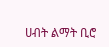ሀብት ልማት ቢሮ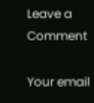Leave a Comment

Your email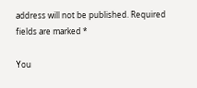address will not be published. Required fields are marked *

You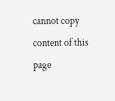cannot copy content of this page